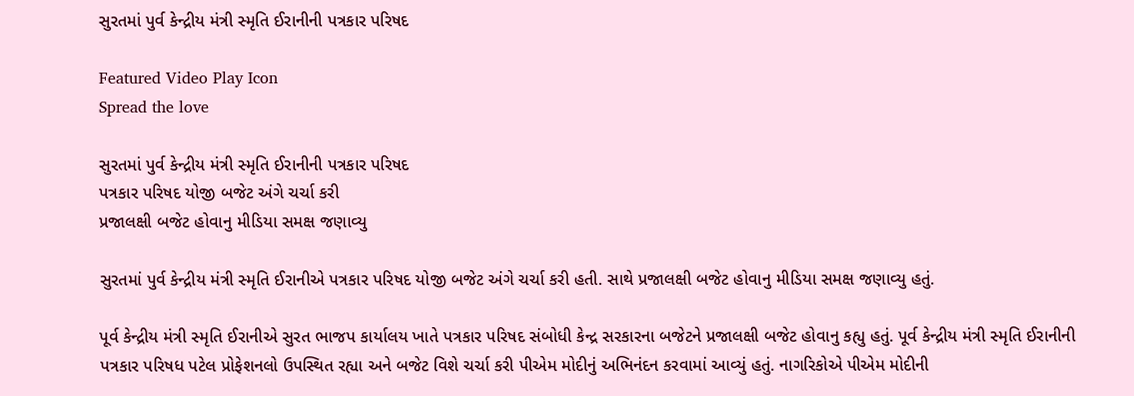સુરતમાં પુર્વ કેન્દ્રીય મંત્રી સ્મૃતિ ઈરાનીની પત્રકાર પરિષદ

Featured Video Play Icon
Spread the love

સુરતમાં પુર્વ કેન્દ્રીય મંત્રી સ્મૃતિ ઈરાનીની પત્રકાર પરિષદ
પત્રકાર પરિષદ યોજી બજેટ અંગે ચર્ચા કરી
પ્રજાલક્ષી બજેટ હોવાનુ મીડિયા સમક્ષ જણાવ્યુ

સુરતમાં પુર્વ કેન્દ્રીય મંત્રી સ્મૃતિ ઈરાનીએ પત્રકાર પરિષદ યોજી બજેટ અંગે ચર્ચા કરી હતી. સાથે પ્રજાલક્ષી બજેટ હોવાનુ મીડિયા સમક્ષ જણાવ્યુ હતું.

પૂર્વ કેન્દ્રીય મંત્રી સ્મૃતિ ઈરાનીએ સુરત ભાજપ કાર્યાલય ખાતે પત્રકાર પરિષદ સંબોધી કેન્દ્ર સરકારના બજેટને પ્રજાલક્ષી બજેટ હોવાનુ કહ્યુ હતું. પૂર્વ કેન્દ્રીય મંત્રી સ્મૃતિ ઈરાનીની પત્રકાર પરિષધ પટેલ પ્રોફેશનલો ઉપસ્થિત રહ્યા અને બજેટ વિશે ચર્ચા કરી પીએમ મોદીનું અભિનંદન કરવામાં આવ્યું હતું. નાગરિકોએ પીએમ મોદીની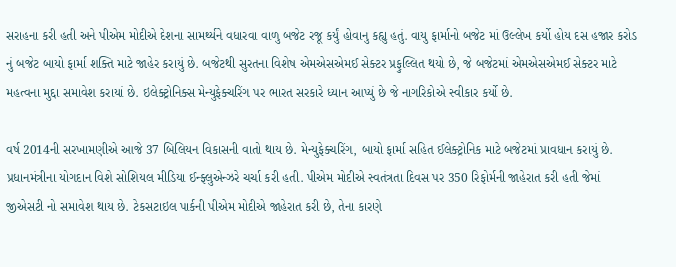સરાહના કરી હતી અને પીએમ મોદીએ દેશના સામર્થ્યને વધારવા વાળુ બજેટ રજૂ કર્યું હોવાનુ કહ્યુ હતું. વાયુ ફાર્માનો બજેટ માં ઉલ્લેખ કર્યો હોય દસ હજાર કરોડ નું બજેટ બાયો ફાર્મા શક્તિ માટે જાહેર કરાયું છે. બજેટથી સુરતના વિશેષ એમએસએમઈ સેક્ટર પ્રફુલ્લિત થયો છે, જે બજેટમાં એમએસએમઈ સેક્ટર માટે મહત્વના મુદ્દા સમાવેશ કરાયાં છે. ઇલેક્ટ્રોનિક્સ મેન્યુફેક્ચરિંગ પર ભારત સરકારે ધ્યાન આપ્યું છે જે નાગરિકોએ સ્વીકાર કર્યો છે.

વર્ષ 2014ની સરખામણીએ આજે 37 બિલિયન વિકાસની વાતો થાય છે. મેન્યુફેક્ચરિંગ, બાયો ફાર્મા સહિત ઈલેક્ટ્રોનિક માટે બજેટમાં પ્રાવધાન કરાયું છે. પ્રધાનમંત્રીના યોગદાન વિશે સોશિયલ મીડિયા ઈન્ફ્લુએન્ઝરે ચર્ચા કરી હતી. પીએમ મોદીએ સ્વતંત્રતા દિવસ પર 350 રિફોર્મની જાહેરાત કરી હતી જેમાં જીએસટી નો સમાવેશ થાય છે. ટેકસટાઇલ પાર્કની પીએમ મોદીએ જાહેરાત કરી છે, તેના કારણે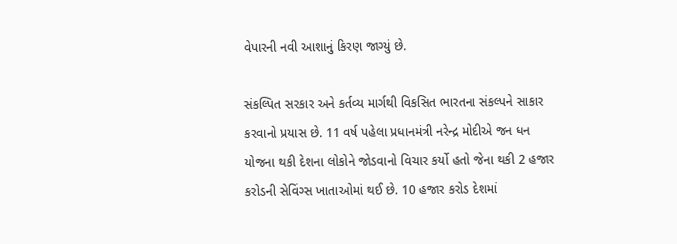વેપારની નવી આશાનું કિરણ જાગ્યું છે.

સંકલ્પિત સરકાર અને કર્તવ્ય માર્ગથી વિકસિત ભારતના સંકલ્પને સાકાર કરવાનો પ્રયાસ છે. 11 વર્ષ પહેલા પ્રધાનમંત્રી નરેન્દ્ર મોદીએ જન ધન યોજના થકી દેશના લોકોને જોડવાનો વિચાર કર્યો હતો જેના થકી 2 હજાર કરોડની સેવિંગ્સ ખાતાઓમાં થઈ છે. 10 હજાર કરોડ દેશમાં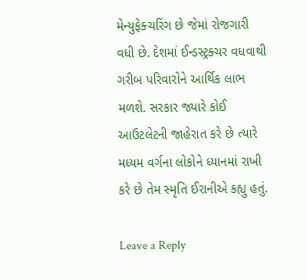મેન્યુફેક્ચરિંગ છે જેમાં રોજગારી વધી છે. દેશમાં ઈન્ડસ્ટ્રક્ચર વધવાથી ગરીબ પરિવારોને આર્થિક લાભ મળશે. સરકાર જ્યારે કોઈ આઉટલેટની જાહેરાત કરે છે ત્યારે મધ્યમ વર્ગના લોકોને ધ્યાનમાં રાખી કરે છે તેમ સ્મૃતિ ઈરાનીએ કહ્યુ હતું.

Leave a Reply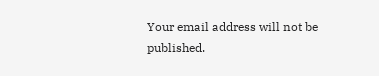Your email address will not be published.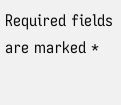Required fields are marked *